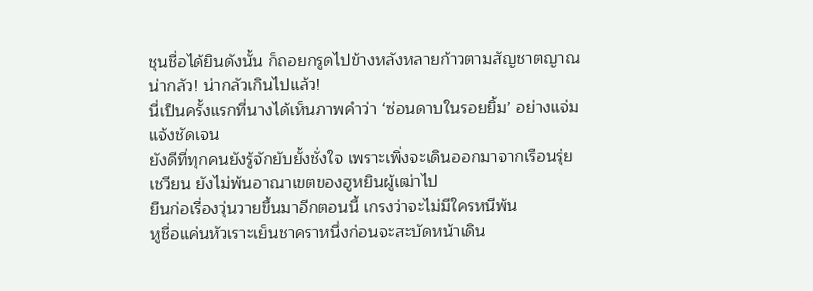ชุนชื่อได้ยินดังนั้น ก็ถอยกรูดไปข้างหลังหลายก้าวตามสัญชาตญาณ
น่ากลัว! น่ากลัวเกินไปแล้ว!
นี่เป็นครั้งแรกที่นางได้เห็นภาพคําว่า ‘ซ่อนดาบในรอยยิ้ม’ อย่างแจ่ม
แจ้งชัดเจน
ยังดีที่ทุกคนยังรู้จักยับยั้งชั่งใจ เพราะเพิ่งจะเดินออกมาจากเรือนรุ่ย
เชวียน ยังไม่พ้นอาณาเขตของฮูหยินผู้เฒ่าไป
ยืนก่อเรื่องวุ่นวายขึ้นมาอีกตอนนี้ เกรงว่าจะไม่มีใครหนีพ้น
หูชื่อแค่นหัวเราะเย็นชาคราหนึ่งก่อนจะสะบัดหน้าเดิน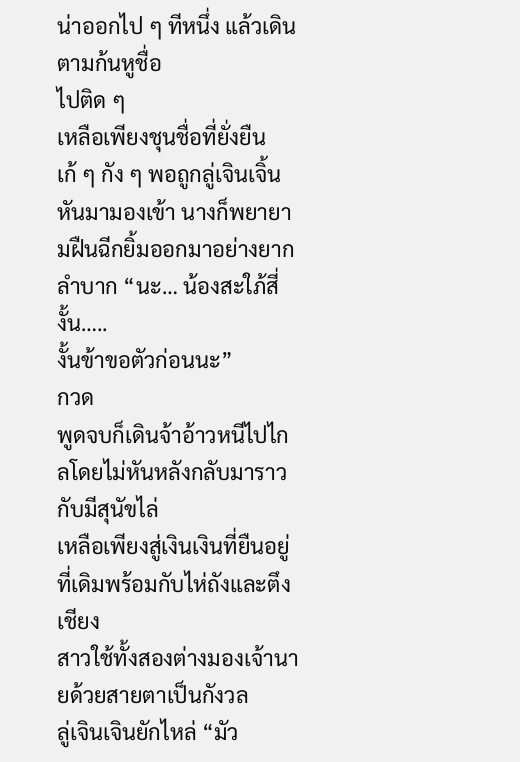น่าออกไป ๆ ทีหนึ่ง แล้วเดินตามก้นหูชื่อ
ไปติด ๆ
เหลือเพียงชุนชื่อที่ยั่งยืนเก้ ๆ กัง ๆ พอถูกลู่เจินเจิ้นหันมามองเข้า นางก็พยายามฝืนฉีกยิ้มออกมาอย่างยากลําบาก “นะ… น้องสะใภ้สี่ งั้น…..
งั้นข้าขอตัวก่อนนะ”
กวด
พูดจบก็เดินจ้าอ้าวหนีไปไกลโดยไม่หันหลังกลับมาราวกับมีสุนัขไล่
เหลือเพียงสู่เงินเงินที่ยืนอยู่ที่เดิมพร้อมกับไห่ถังและตึงเชียง
สาวใช้ทั้งสองต่างมองเจ้านายด้วยสายตาเป็นกังวล
ลู่เจินเจินยักไหล่ “มัว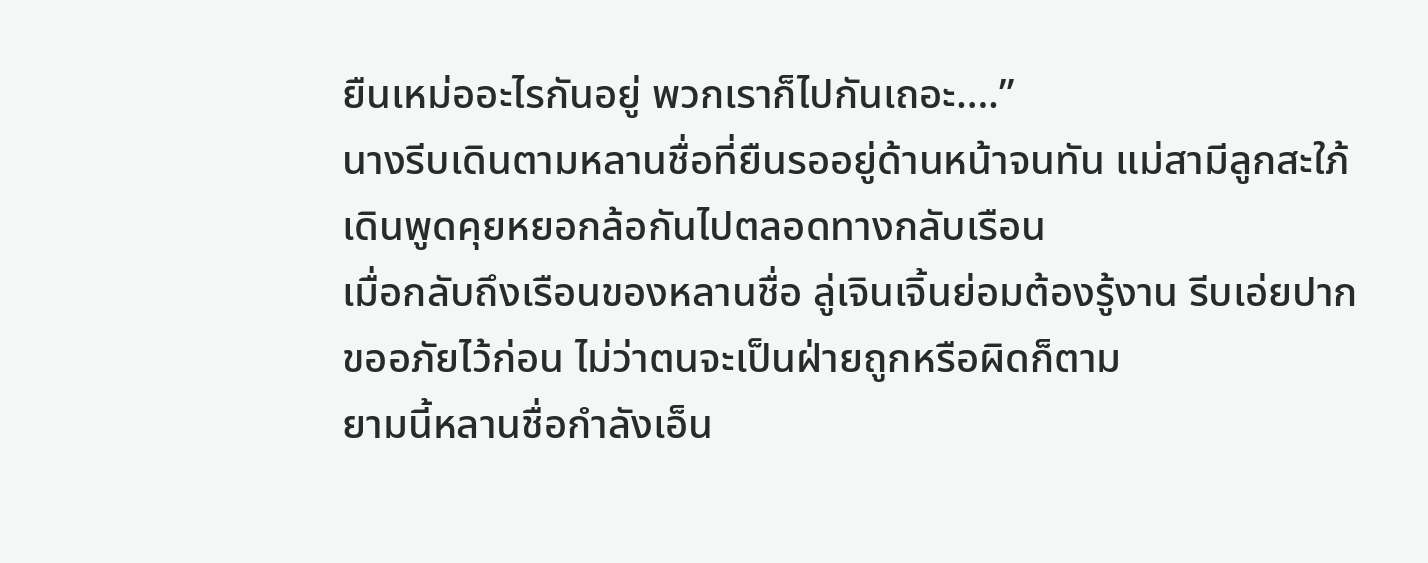ยืนเหม่ออะไรกันอยู่ พวกเราก็ไปกันเถอะ….”
นางรีบเดินตามหลานชื่อที่ยืนรออยู่ด้านหน้าจนทัน แม่สามีลูกสะใภ้
เดินพูดคุยหยอกล้อกันไปตลอดทางกลับเรือน
เมื่อกลับถึงเรือนของหลานชื่อ ลู่เจินเจิ้นย่อมต้องรู้งาน รีบเอ่ยปาก
ขออภัยไว้ก่อน ไม่ว่าตนจะเป็นฝ่ายถูกหรือผิดก็ตาม
ยามนี้หลานชื่อกําลังเอ็น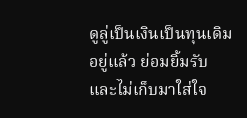ดูลู่เป็นเงินเป็นทุนเดิมอยู่แล้ว ย่อมยิ้มรับ
และไม่เก็บมาใส่ใจ